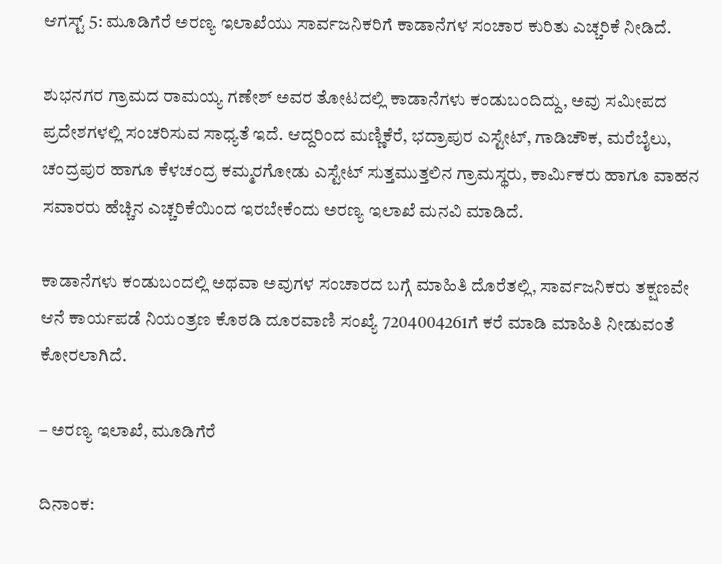ಆಗಸ್ಟ್ 5: ಮೂಡಿಗೆರೆ ಅರಣ್ಯ ಇಲಾಖೆಯು ಸಾರ್ವಜನಿಕರಿಗೆ ಕಾಡಾನೆಗಳ ಸಂಚಾರ ಕುರಿತು ಎಚ್ಚರಿಕೆ ನೀಡಿದೆ.

ಶುಭನಗರ ಗ್ರಾಮದ ರಾಮಯ್ಯ ಗಣೇಶ್ ಅವರ ತೋಟದಲ್ಲಿ ಕಾಡಾನೆಗಳು ಕಂಡುಬಂದಿದ್ದು, ಅವು ಸಮೀಪದ ಪ್ರದೇಶಗಳಲ್ಲಿ ಸಂಚರಿಸುವ ಸಾಧ್ಯತೆ ಇದೆ. ಆದ್ದರಿಂದ ಮಣ್ಣಿಕೆರೆ, ಭದ್ರಾಪುರ ಎಸ್ಟೇಟ್, ಗಾಡಿಚೌಕ, ಮರೆಬೈಲು, ಚಂದ್ರಪುರ ಹಾಗೂ ಕೆಳಚಂದ್ರ ಕಮ್ಮರಗೋಡು ಎಸ್ಟೇಟ್ ಸುತ್ತಮುತ್ತಲಿನ ಗ್ರಾಮಸ್ಥರು, ಕಾರ್ಮಿಕರು ಹಾಗೂ ವಾಹನ ಸವಾರರು ಹೆಚ್ಚಿನ ಎಚ್ಚರಿಕೆಯಿಂದ ಇರಬೇಕೆಂದು ಅರಣ್ಯ ಇಲಾಖೆ ಮನವಿ ಮಾಡಿದೆ.

ಕಾಡಾನೆಗಳು ಕಂಡುಬಂದಲ್ಲಿ ಅಥವಾ ಅವುಗಳ ಸಂಚಾರದ ಬಗ್ಗೆ ಮಾಹಿತಿ ದೊರೆತಲ್ಲಿ, ಸಾರ್ವಜನಿಕರು ತಕ್ಷಣವೇ ಆನೆ ಕಾರ್ಯಪಡೆ ನಿಯಂತ್ರಣ ಕೊಠಡಿ ದೂರವಾಣಿ ಸಂಖ್ಯೆ 7204004261ಗೆ ಕರೆ ಮಾಡಿ ಮಾಹಿತಿ ನೀಡುವಂತೆ ಕೋರಲಾಗಿದೆ.

– ಅರಣ್ಯ ಇಲಾಖೆ, ಮೂಡಿಗೆರೆ

ದಿನಾಂಕ: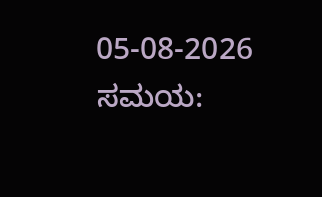05-08-2026
ಸಮಯ: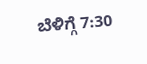ಬೆಳಿಗ್ಗೆ 7:30